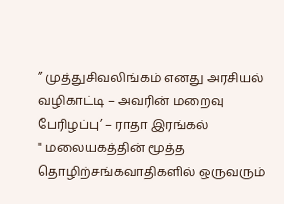” முத்துசிவலிங்கம் எனது அரசியல் வழிகாட்டி – அவரின் மறைவு பேரிழப்பு’ – ராதா இரங்கல்
" மலையகத்தின் மூத்த தொழிற்சங்கவாதிகளில் ஒருவரும்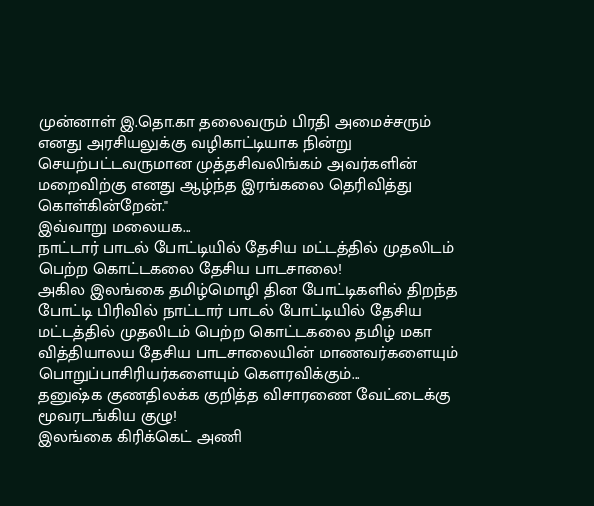முன்னாள் இ.தொ.கா தலைவரும் பிரதி அமைச்சரும் எனது அரசியலுக்கு வழிகாட்டியாக நின்று செயற்பட்டவருமான முத்தசிவலிங்கம் அவர்களின் மறைவிற்கு எனது ஆழ்ந்த இரங்கலை தெரிவித்து கொள்கின்றேன்."
இவ்வாறு மலையக...
நாட்டார் பாடல் போட்டியில் தேசிய மட்டத்தில் முதலிடம் பெற்ற கொட்டகலை தேசிய பாடசாலை!
அகில இலங்கை தமிழ்மொழி தின போட்டிகளில் திறந்த போட்டி பிரிவில் நாட்டார் பாடல் போட்டியில் தேசிய மட்டத்தில் முதலிடம் பெற்ற கொட்டகலை தமிழ் மகா வித்தியாலய தேசிய பாடசாலையின் மாணவர்களையும் பொறுப்பாசிரியர்களையும் கௌரவிக்கும்...
தனுஷ்க குணதிலக்க குறித்த விசாரணை வேட்டைக்கு மூவரடங்கிய குழு!
இலங்கை கிரிக்கெட் அணி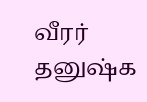வீரர் தனுஷ்க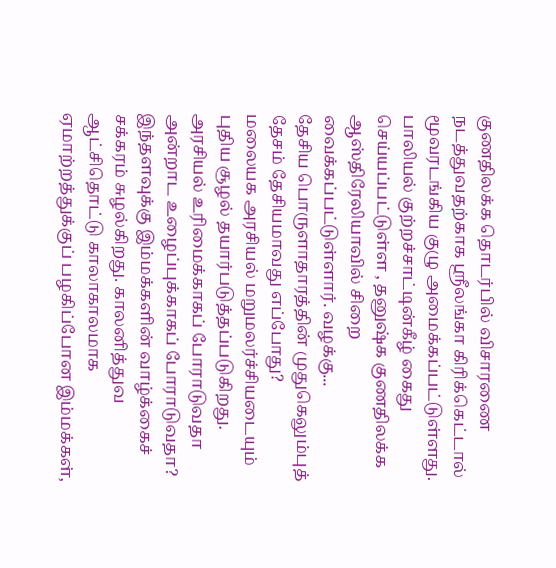குணதிலக்க தொடர்பில் விசாரணை நடத்துவதற்காக ஶ்ரீலங்கா கிரிக்கெட்டால் மூவரடங்கிய குழு அமைக்கப்பட்டுள்ளது.
பாலியல் குற்றச்சாட்டின்கீழ் கைது செய்யப்பட்டுள்ள , தனுஷ்க குணதிலக்க ஆஸ்திரேலியாவில் சிறை வைக்கப்பட்டுள்ளார். வழக்கு...
தேசிய பொருளாதாரத்தின் முதுகெலும்புத் தேசம் தேசியமாவது எப்போது?
மலையக அரசியல் மறுமலர்ச்சியடையும் புதிய சூழல் தயார்படுத்தப்படுகிறது. அரசியல் உரிமைக்காகப் போராடுவதா அன்றாட உழைப்புக்காகப் போராடுவதா? இந்தளவுக்கு இம்மக்களின் வாழ்க்கைச் சக்கரம் சுழல்கிறது. காலனித்துவ ஆட்சிதொட்டு காலாகாலமாக ஏமாற்றத்துக்குப் பழகிப்போன இம்மக்கள்,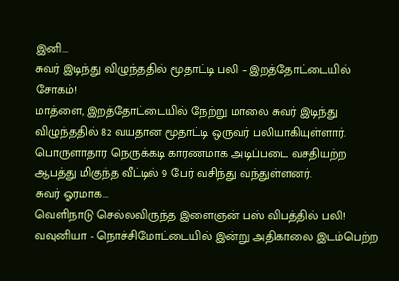இனி...
சுவர் இடிந்து விழுந்ததில் மூதாட்டி பலி – இறத்தோட்டையில் சோகம்!
மாத்ளை, இறத்தோட்டையில் நேற்று மாலை சுவர் இடிந்து விழுந்ததில் 82 வயதான மூதாட்டி ஒருவர் பலியாகியுள்ளார்.
பொருளாதார நெருக்கடி காரணமாக அடிப்படை வசதியற்ற ஆபத்து மிகுந்த வீட்டில் 9 பேர் வசிந்து வந்துள்ளனர்.
சுவர் ஓரமாக...
வெளிநாடு செல்லவிருந்த இளைஞன் பஸ் விபத்தில் பலி!
வவுனியா - நொச்சிமோட்டையில் இன்று அதிகாலை இடம்பெற்ற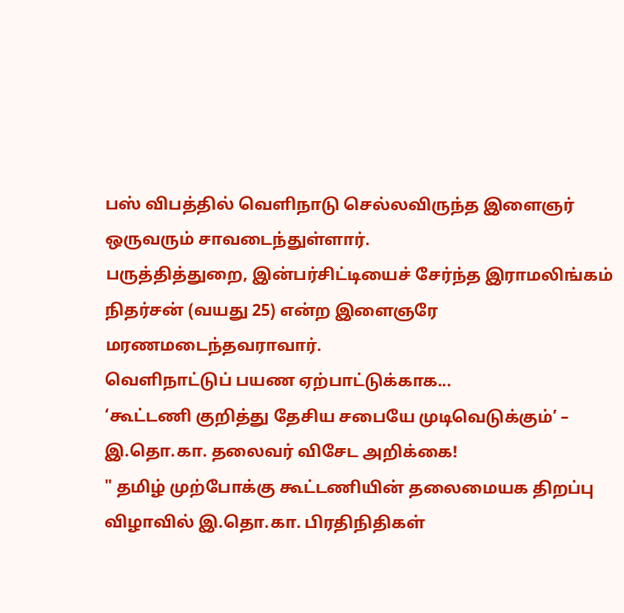பஸ் விபத்தில் வெளிநாடு செல்லவிருந்த இளைஞர் ஒருவரும் சாவடைந்துள்ளார்.
பருத்தித்துறை, இன்பர்சிட்டியைச் சேர்ந்த இராமலிங்கம் நிதர்சன் (வயது 25) என்ற இளைஞரே மரணமடைந்தவராவார்.
வெளிநாட்டுப் பயண ஏற்பாட்டுக்காக...
‘கூட்டணி குறித்து தேசிய சபையே முடிவெடுக்கும்’ – இ.தொ.கா. தலைவர் விசேட அறிக்கை!
" தமிழ் முற்போக்கு கூட்டணியின் தலைமையக திறப்பு விழாவில் இ.தொ.கா. பிரதிநிதிகள்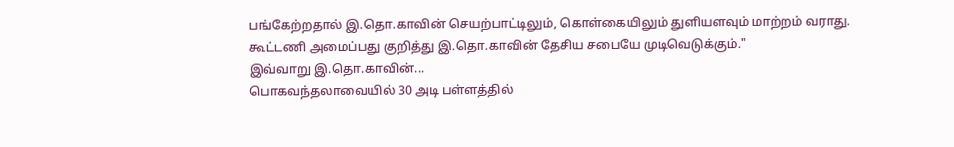பங்கேற்றதால் இ.தொ.காவின் செயற்பாட்டிலும், கொள்கையிலும் துளியளவும் மாற்றம் வராது. கூட்டணி அமைப்பது குறித்து இ.தொ.காவின் தேசிய சபையே முடிவெடுக்கும்."
இவ்வாறு இ.தொ.காவின்...
பொகவந்தலாவையில் 30 அடி பள்ளத்தில்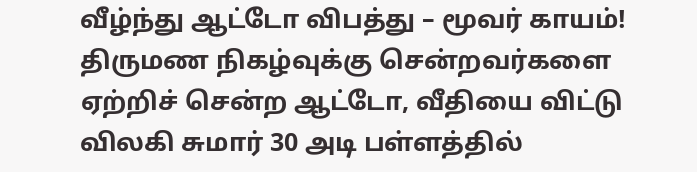வீழ்ந்து ஆட்டோ விபத்து – மூவர் காயம்!
திருமண நிகழ்வுக்கு சென்றவர்களை ஏற்றிச் சென்ற ஆட்டோ, வீதியை விட்டு விலகி சுமார் 30 அடி பள்ளத்தில்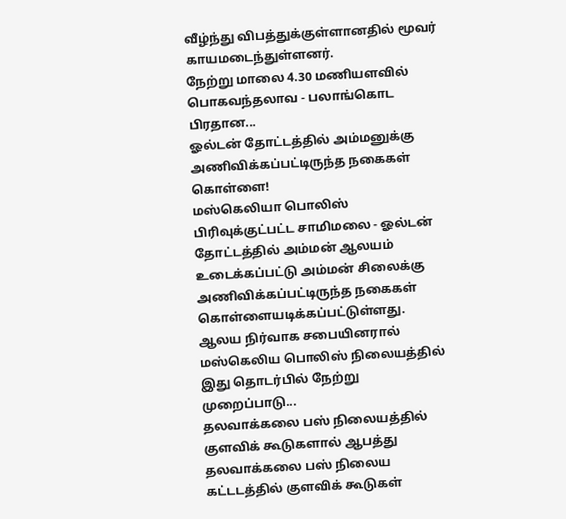வீழ்ந்து விபத்துக்குள்ளானதில் மூவர் காயமடைந்துள்ளனர்.
நேற்று மாலை 4.30 மணியளவில் பொகவந்தலாவ - பலாங்கொட பிரதான...
ஓல்டன் தோட்டத்தில் அம்மனுக்கு அணிவிக்கப்பட்டிருந்த நகைகள் கொள்ளை!
மஸ்கெலியா பொலிஸ் பிரிவுக்குட்பட்ட சாமிமலை - ஓல்டன் தோட்டத்தில் அம்மன் ஆலயம் உடைக்கப்பட்டு அம்மன் சிலைக்கு அணிவிக்கப்பட்டிருந்த நகைகள் கொள்ளையடிக்கப்பட்டுள்ளது.
ஆலய நிர்வாக சபையினரால் மஸ்கெலிய பொலிஸ் நிலையத்தில் இது தொடர்பில் நேற்று முறைப்பாடு...
தலவாக்கலை பஸ் நிலையத்தில் குளவிக் கூடுகளால் ஆபத்து
தலவாக்கலை பஸ் நிலைய கட்டடத்தில் குளவிக் கூடுகள்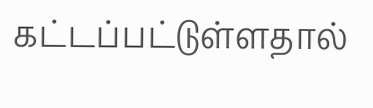கட்டப்பட்டுள்ளதால்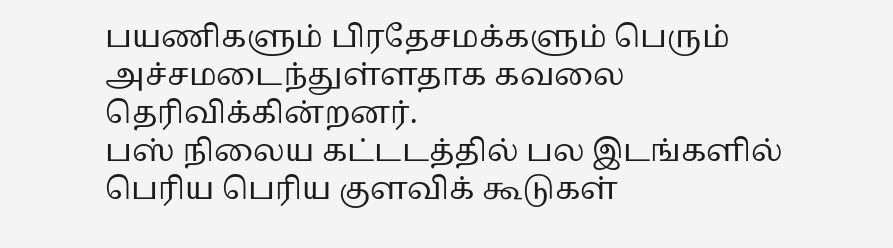பயணிகளும் பிரதேசமக்களும் பெரும் அச்சமடைந்துள்ளதாக கவலை தெரிவிக்கின்றனர்.
பஸ் நிலைய கட்டடத்தில் பல இடங்களில் பெரிய பெரிய குளவிக் கூடுகள்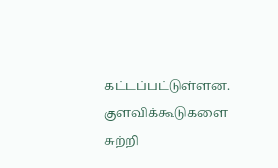கட்டப்பட்டுள்ளன.
குளவிக்கூடுகளை சுற்றி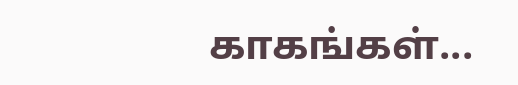காகங்கள்...